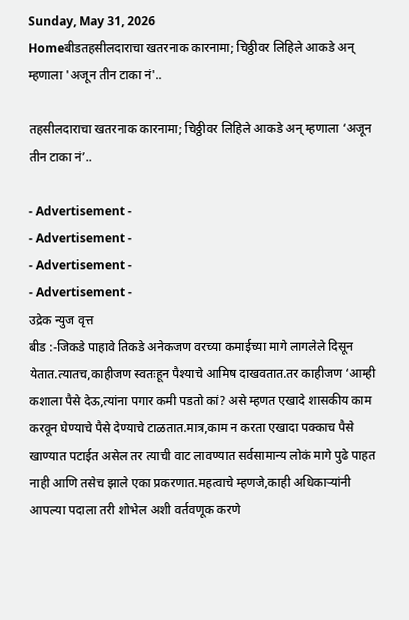Sunday, May 31, 2026
Homeबीडतहसीलदाराचा खतरनाक कारनामा; चिठ्ठीवर लिहिले आकडे अन् म्हणाला 'अजून तीन टाका नं'..

तहसीलदाराचा खतरनाक कारनामा; चिठ्ठीवर लिहिले आकडे अन् म्हणाला ‘अजून तीन टाका नं’..

- Advertisement -
- Advertisement -
- Advertisement -
- Advertisement -
उद्रेक न्युज वृत्त
बीड :-जिकडे पाहावे तिकडे अनेकजण वरच्या कमाईच्या मागे लागलेले दिसून येतात.त्यातच,काहीजण स्वतःहून पैश्याचे आमिष दाखवतात.तर काहीजण ‘आम्ही कशाला पैसे देऊ,त्यांना पगार कमी पडतो कां? असे म्हणत एखादे शासकीय काम करवून घेण्याचे पैसे देण्याचे टाळतात.मात्र,काम न करता एखादा पक्काच पैसे खाण्यात पटाईत असेल तर त्याची वाट लावण्यात सर्वसामान्य लोकं मागे पुढे पाहत नाही आणि तसेच झाले एका प्रकरणात.महत्वाचे म्हणजे,काही अधिकाऱ्यांनी आपल्या पदाला तरी शोभेल अशी वर्तवणूक करणे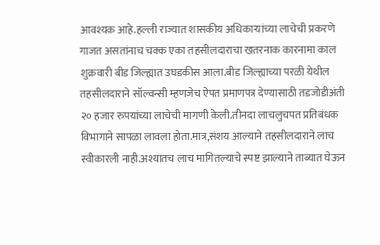आवश्यक आहे.हल्ली राज्यात शासकीय अधिकाऱ्यांच्या लाचेची प्रकरणे गाजत असतांनाच चक्क एका तहसीलदाराचा खतरनाक कारनामा काल शुक्रवारी बीड जिल्ह्यात उघडकीस आला.बीड जिल्ह्याच्या परळी येथील तहसीलदाराने सॉल्वन्सी म्हणजेच ऐपत प्रमाणपत्र देण्यासाठी तडजोडीअंती २० हजार रुपयांच्या लाचेची मागणी केली.तीनदा लाचलुचपत प्रतिबंधक विभागाने सापळा लावला होता.मात्र,संशय आल्याने तहसीलदाराने लाच स्वीकारली नाही.अश्यातच लाच मागितल्याचे स्पष्ट झाल्याने ताब्यात घेऊन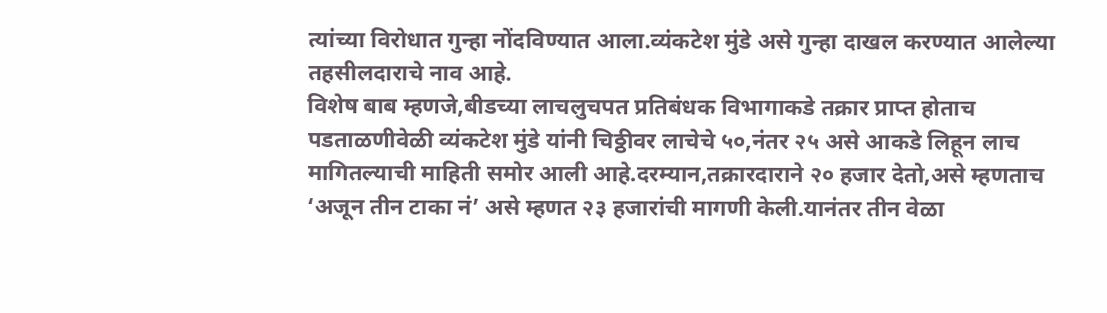त्यांच्या विरोधात गुन्हा नोंदविण्यात आला.व्यंकटेश मुंडे असे गुन्हा दाखल करण्यात आलेल्या तहसीलदाराचे नाव आहे.
विशेष बाब म्हणजे,बीडच्या लाचलुचपत प्रतिबंधक विभागाकडे तक्रार प्राप्त होताच पडताळणीवेळी व्यंकटेश मुंडे यांनी चिठ्ठीवर लाचेचे ५०,नंतर २५ असे आकडे लिहून लाच मागितल्याची माहिती समोर आली आहे.दरम्यान,तक्रारदाराने २० हजार देतो,असे म्हणताच ‘अजून तीन टाका नं’ असे म्हणत २३ हजारांची मागणी केली.यानंतर तीन वेळा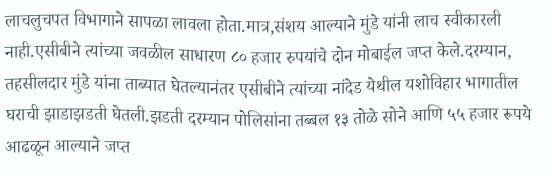लाचलुचपत विभागाने सापळा लावला होता.मात्र,संशय आल्याने मुंडे यांनी लाच स्वीकारली नाही.एसीबीने त्यांच्या जवळील साधारण ८० हजार रुपयांचे दोन मोबाईल जप्त केले.दरम्यान, तहसीलदार मुंडे यांना ताब्यात घेतल्यानंतर एसीबीने त्यांच्या नांदेड येथील यशोविहार भागातील घराची झाडाझडती घेतली.झडती दरम्यान पोलिसांना तब्बल १३ तोळे सोने आणि ५५ हजार रूपये आढळून आल्याने जप्त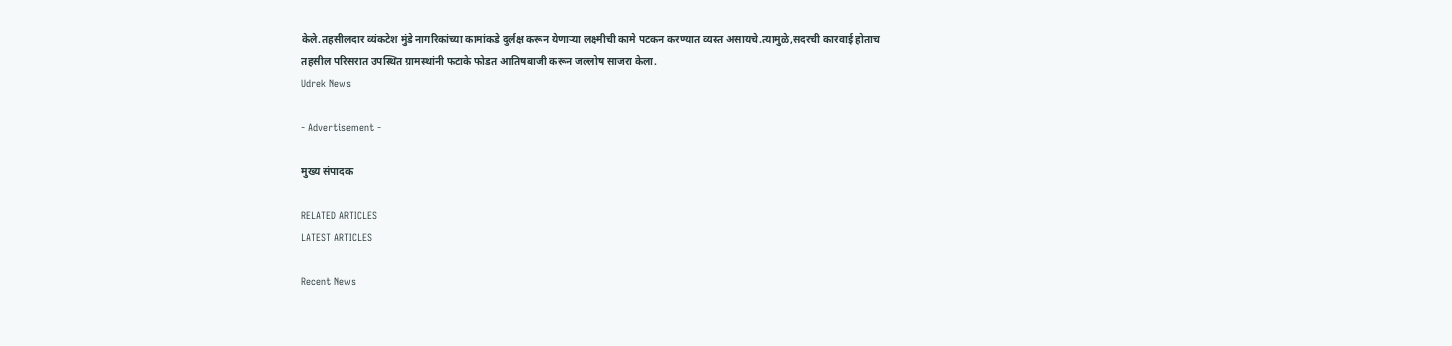केले.तहसीलदार व्यंकटेश मुंडे नागरिकांच्या कामांकडे दुर्लक्ष करून येणाऱ्या लक्ष्मीची कामे पटकन करण्यात व्यस्त असायचे.त्यामुळे,सदरची कारवाई होताच तहसील परिसरात उपस्थित ग्रामस्थांनी फटाके फोडत आतिषबाजी करून जल्लोष साजरा केला.
Udrek News

- Advertisement -

मुख्य संपादक

RELATED ARTICLES
LATEST ARTICLES

Recent News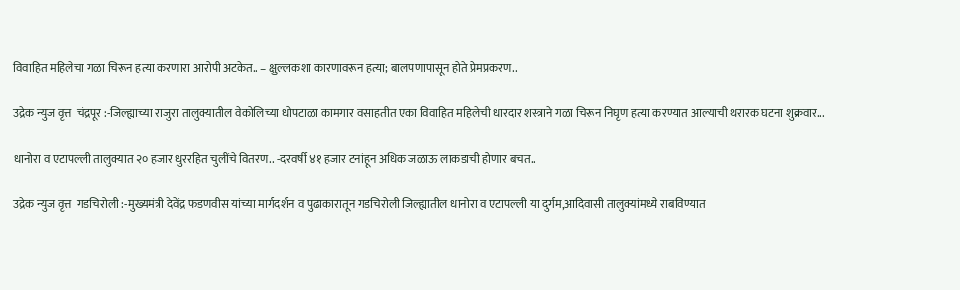विवाहित महिलेचा गळा चिरून हत्या करणारा आरोपी अटकेत.. – क्षुल्लकशा कारणावरून हत्या; बालपणापासून होते प्रेमप्रकरण..

उद्रेक न्युज वृत्त  चंद्रपूर :-जिल्ह्याच्या राजुरा तालुक्यातील वेकोलिच्या धोपटाळा कामगार वसाहतीत एका विवाहित महिलेची धारदार शस्त्राने गळा चिरून निघृण हत्या करण्यात आल्याची थरारक घटना शुक्रवार...

धानोरा व एटापल्ली तालुक्यात २० हजार धुररहित चुलींचे वितरण.. -दरवर्षी ४१ हजार टनांहून अधिक जळाऊ लाकडाची होणार बचत..

उद्रेक न्युज वृत्त  गडचिरोली :-मुख्यमंत्री देवेंद्र फडणवीस यांच्या मार्गदर्शन व पुढाकारातून गडचिरोली जिल्ह्यातील धानोरा व एटापल्ली या दुर्गम,आदिवासी तालुक्यांमध्ये राबविण्यात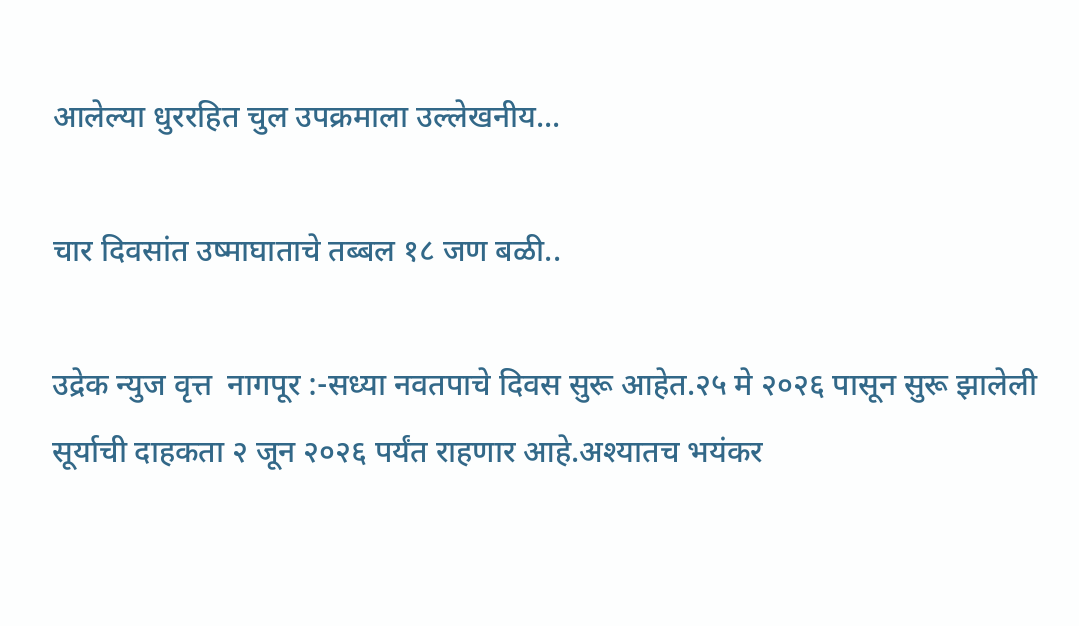आलेल्या धुररहित चुल उपक्रमाला उल्लेखनीय...

चार दिवसांत उष्माघाताचे तब्बल १८ जण बळी..

उद्रेक न्युज वृत्त  नागपूर :-सध्या नवतपाचे दिवस सुरू आहेत.२५ मे २०२६ पासून सुरू झालेली सूर्याची दाहकता २ जून २०२६ पर्यंत राहणार आहे.अश्यातच भयंकर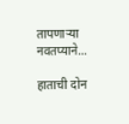तापणाऱ्या नवतप्याने...

हाताची दोन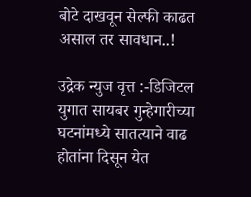बोटे दाखवून सेल्फी काढत असाल तर सावधान..!

उद्रेक न्युज वृत्त :-डिजिटल युगात सायबर गुन्हेगारीच्या घटनांमध्ये सातत्याने वाढ होतांना दिसून येत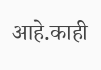आहे.काही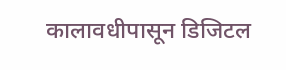कालावधीपासून डिजिटल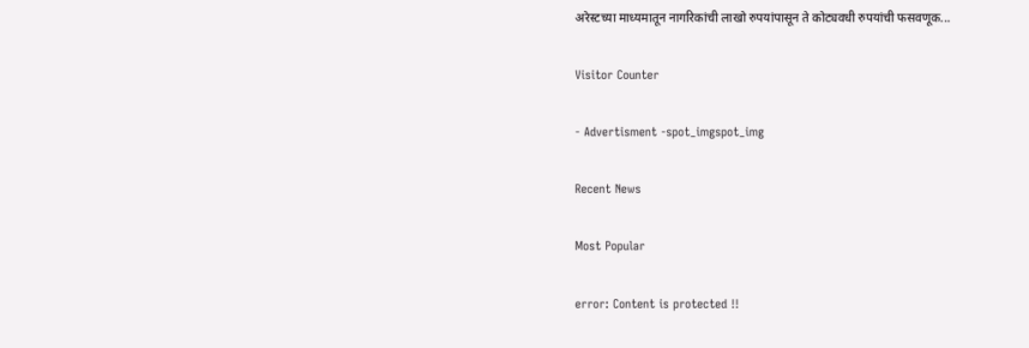अरेस्टच्या माध्यमातून नागरिकांची लाखो रुपयांपासून ते कोट्यवधी रुपयांची फसवणूक...

Visitor Counter

- Advertisment -spot_imgspot_img

Recent News

Most Popular

error: Content is protected !!